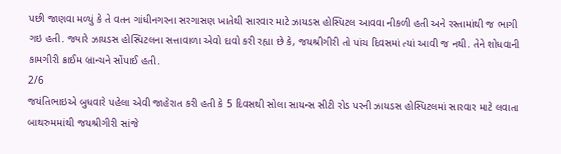પછી જાણવા મળ્યું કે તે વતન ગાંધીનગરના સરગાસણ ખાતેથી સારવાર માટે ઝાયડસ હોસ્પિટલ આવવા નીકળી હતી અને રસ્તામાંથી જ ભાગી ગઇ હતી. જ્યારે ઝાયડસ હોસ્પિટલના સત્તાવાળા એવો દાવો કરી રહ્યા છે કે, જયશ્રીગીરી તો પાંચ દિવસમાં ત્યાં આવી જ નથી. તેને શોધવાની કામગીરી ક્રાઈમ બ્રાન્ચને સોંપાઈ હતી.
2/6
જયંતિભાઇએ બુધવારે પહેલા એવી જાહેરાત કરી હતી કે 5 દિવસથી સોલા સાયન્સ સીટી રોડ પરની ઝાયડસ હોસ્પિટલમાં સારવાર માટે લવાતા બાથરુમમાંથી જયશ્રીગીરી સાંજે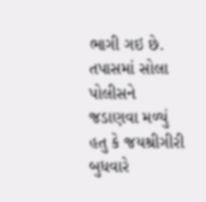ભાગી ગઇ છે. તપાસમાં સોલા પોલીસને જડાણવા મળ્યું હતુ કે જયશ્રીગીરી બુધવારે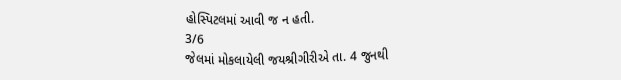હોસ્પિટલમાં આવી જ ન હતી.
3/6
જેલમાં મોકલાયેલી જયશ્રીગીરીએ તા. 4 જુનથી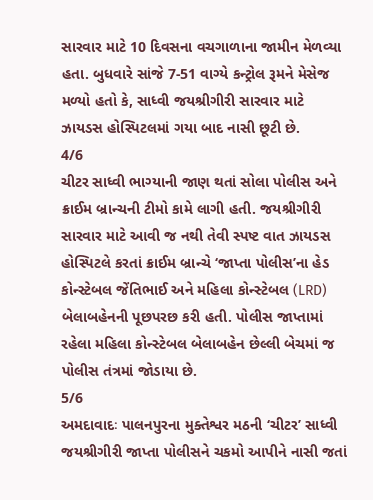સારવાર માટે 10 દિવસના વચગાળાના જામીન મેળવ્યા હતા. બુધવારે સાંજે 7-51 વાગ્યે કન્ટ્રોલ રૂમને મેસેજ મળ્યો હતો કે, સાધ્વી જયશ્રીગીરી સારવાર માટે ઝાયડસ હોસ્પિટલમાં ગયા બાદ નાસી છૂટી છે.
4/6
ચીટર સાધ્વી ભાગ્યાની જાણ થતાં સોલા પોલીસ અને ક્રાઈમ બ્રાન્ચની ટીમો કામે લાગી હતી. જયશ્રીગીરી સારવાર માટે આવી જ નથી તેવી સ્પષ્ટ વાત ઝાયડસ હોસ્પિટલે કરતાં ક્રાઈમ બ્રાન્ચે ‘જાપ્તા પોલીસ’ના હેડ કોન્સ્ટેબલ જેંતિભાઈ અને મહિલા કોન્સ્ટેબલ (LRD) બેલાબહેનની પૂછપરછ કરી હતી. પોલીસ જાપ્તામાં રહેલા મહિલા કોન્સ્ટેબલ બેલાબહેન છેલ્લી બેચમાં જ પોલીસ તંત્રમાં જોડાયા છે.
5/6
અમદાવાદઃ પાલનપુરના મુક્તેશ્વર મઠની ‘ચીટર’ સાધ્વી જયશ્રીગીરી જાપ્તા પોલીસને ચકમો આપીને નાસી જતાં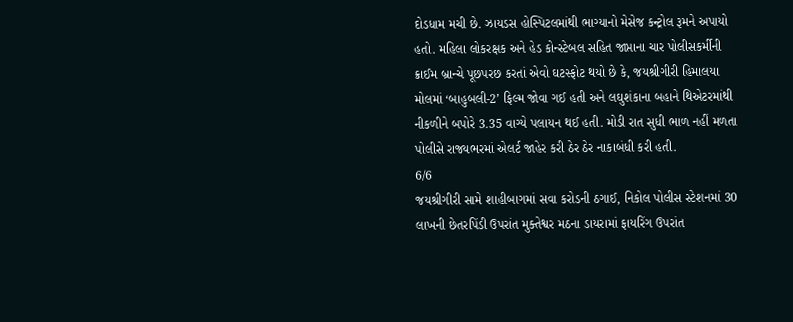દોડધામ મચી છે. ઝાયડસ હોસ્પિટલમાંથી ભાગ્યાનો મેસેજ કન્ટ્રોલ રૂમને અપાયો હતો. મહિલા લોકરક્ષક અને હેડ કોન્સ્ટેબલ સહિત જાપ્તાના ચાર પોલીસકર્મીની ક્રાઈમ બ્રાન્ચે પૂછપરછ કરતાં એવો ઘટસ્ફોટ થયો છે કે, જયશ્રીગીરી હિમાલયા મોલમાં ‘બાહુબલી-2’ ફિલ્મ જોવા ગઈ હતી અને લઘુશંકાના બહાને થિએટરમાંથી નીકળીને બપોરે 3.35 વાગ્યે પલાયન થઈ હતી. મોડી રાત સુધી ભાળ નહીં મળતા પોલીસે રાજ્યભરમાં એલર્ટ જાહેર કરી ઠેર ઠેર નાકાબંધી કરી હતી.
6/6
જયશ્રીગીરી સામે શાહીબાગમાં સવા કરોડની ઠગાઈ, નિકોલ પોલીસ સ્ટેશનમાં 30 લાખની છેતરપિંડી ઉપરાંત મુક્તેશ્વર મઠના ડાયરામાં ફાયરિંગ ઉપરાંત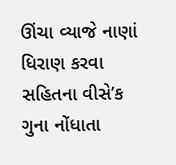ઊંચા વ્યાજે નાણાં ધિરાણ કરવા સહિતના વીસે’ક ગુના નોંધાતા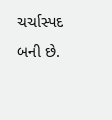ચર્ચાસ્પદ બની છે.